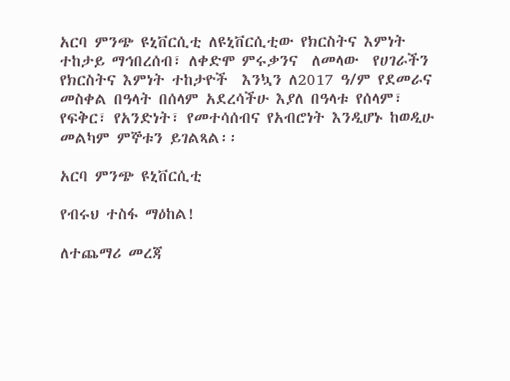አርባ ምንጭ ዩኒቨርሲቲ ለዩኒቨርሲቲው የክርስትና እምነት ተከታይ ማኅበረሰብ፣ ለቀድሞ ምሩቃንና  ለመላው  የሀገራችን የክርስትና እምነት ተከታዮች  እንኳን ለ2017 ዓ/ም የደመራና መስቀል በዓላት በሰላም አደረሳችሁ እያለ በዓላቱ የሰላም፣ የፍቅር፣ የአንድነት፣ የመተሳሰብና የአብሮነት እንዲሆኑ ከወዲሁ መልካም ምኞቱን ይገልጻል፡፡

አርባ ምንጭ ዩኒቨርሲቲ

የብሩህ ተስፋ ማዕከል!

ለተጨማሪ መረጃ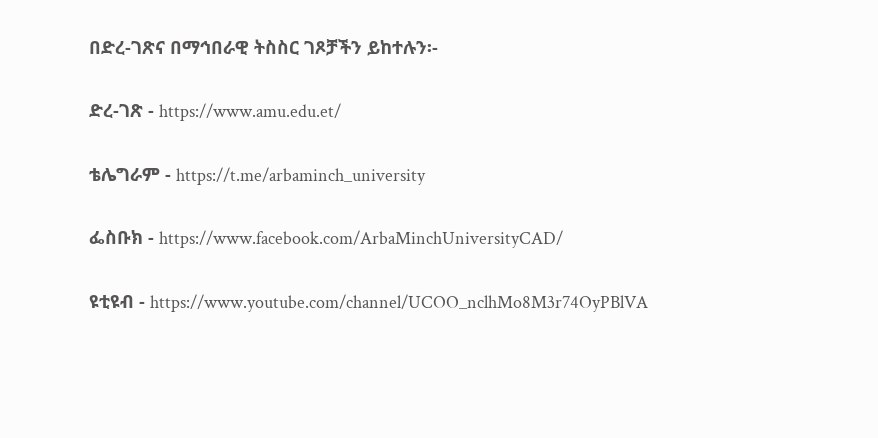በድረ-ገጽና በማኅበራዊ ትስስር ገጾቻችን ይከተሉን፡-

ድረ-ገጽ - https://www.amu.edu.et/

ቴሌግራም - https://t.me/arbaminch_university

ፌስቡክ - https://www.facebook.com/ArbaMinchUniversityCAD/

ዩቲዩብ - https://www.youtube.com/channel/UCOO_nclhMo8M3r74OyPBlVA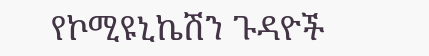የኮሚዩኒኬሽን ጉዳዮች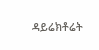ዳይሬክቶሬት